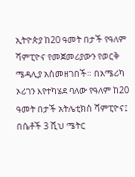ኢትዮጵያ ከ20 ዓመት በታች የዓለም ሻምፒዮና የመጀመሪያውን የወርቅ ሜዳሊያ አስመዘገበች። በአሜሪካ ኦሪገን እየተካሄደ ባለው የዓለም ከ20 ዓመት በታች አትሌቲክስ ሻምፒዮና፤ በሴቶች 3 ሺህ ሜትር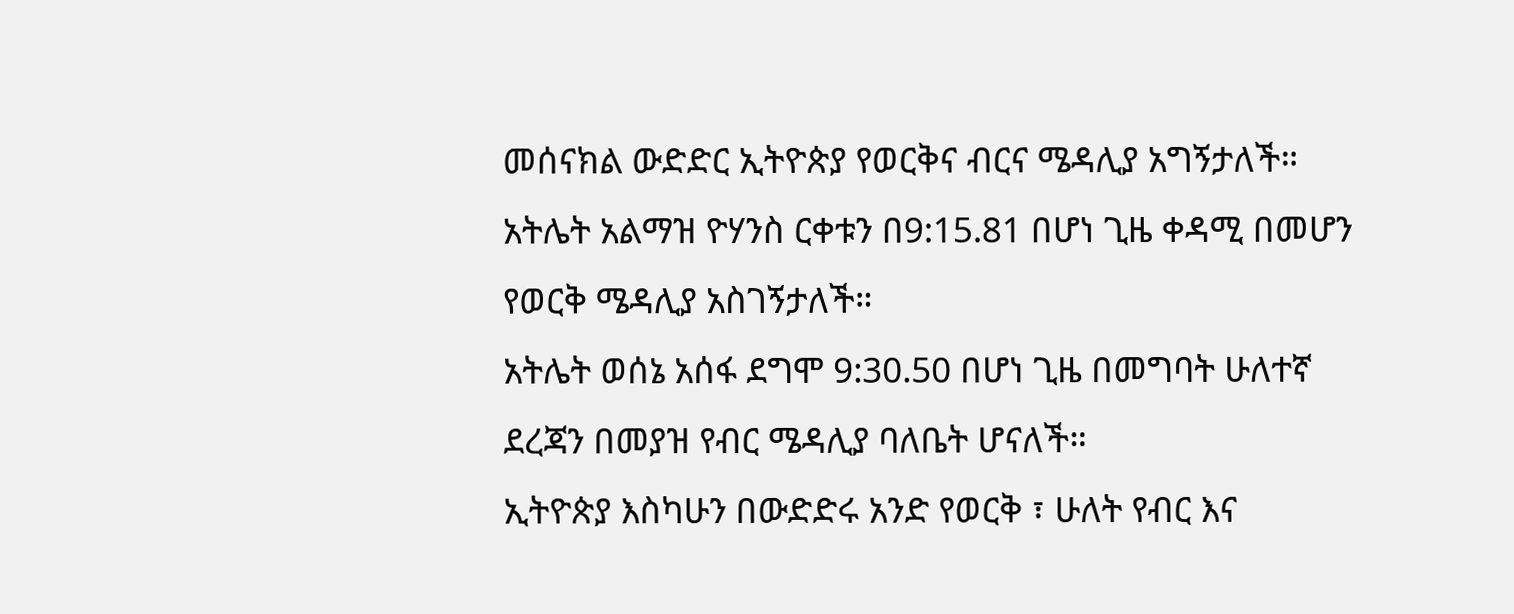መሰናክል ውድድር ኢትዮጵያ የወርቅና ብርና ሜዳሊያ አግኝታለች።
አትሌት አልማዝ ዮሃንስ ርቀቱን በ9:15.81 በሆነ ጊዜ ቀዳሚ በመሆን የወርቅ ሜዳሊያ አስገኝታለች።
አትሌት ወሰኔ አሰፋ ደግሞ 9:30.50 በሆነ ጊዜ በመግባት ሁለተኛ ደረጃን በመያዝ የብር ሜዳሊያ ባለቤት ሆናለች።
ኢትዮጵያ እስካሁን በውድድሩ አንድ የወርቅ ፣ ሁለት የብር እና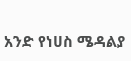አንድ የነሀስ ሜዳልያ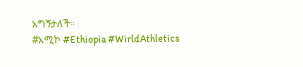አግኝታለች።
#አሚኮ #Ethiopia #WirldAthletics